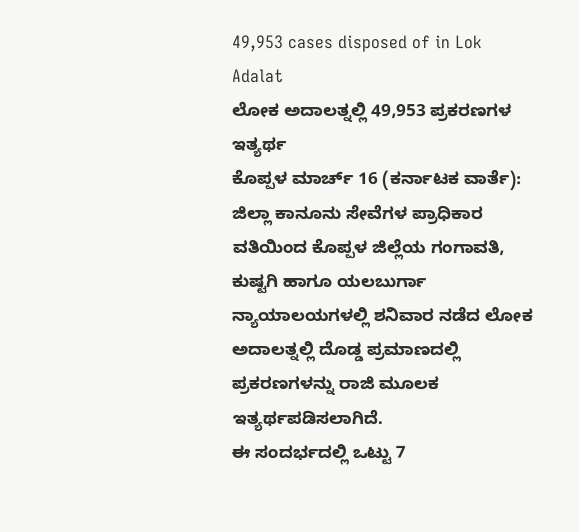49,953 cases disposed of in Lok Adalat
ಲೋಕ ಅದಾಲತ್ನಲ್ಲಿ 49,953 ಪ್ರಕರಣಗಳ ಇತ್ಯರ್ಥ
ಕೊಪ್ಪಳ ಮಾರ್ಚ್ 16 (ಕರ್ನಾಟಕ ವಾರ್ತೆ): ಜಿಲ್ಲಾ ಕಾನೂನು ಸೇವೆಗಳ ಪ್ರಾಧಿಕಾರ ವತಿಯಿಂದ ಕೊಪ್ಪಳ ಜಿಲ್ಲೆಯ ಗಂಗಾವತಿ, ಕುಷ್ಟಗಿ ಹಾಗೂ ಯಲಬುರ್ಗಾ ನ್ಯಾಯಾಲಯಗಳಲ್ಲಿ ಶನಿವಾರ ನಡೆದ ಲೋಕ ಅದಾಲತ್ನಲ್ಲಿ ದೊಡ್ಡ ಪ್ರಮಾಣದಲ್ಲಿ ಪ್ರಕರಣಗಳನ್ನು ರಾಜಿ ಮೂಲಕ ಇತ್ಯರ್ಥಪಡಿಸಲಾಗಿದೆ.
ಈ ಸಂದರ್ಭದಲ್ಲಿ ಒಟ್ಟು 7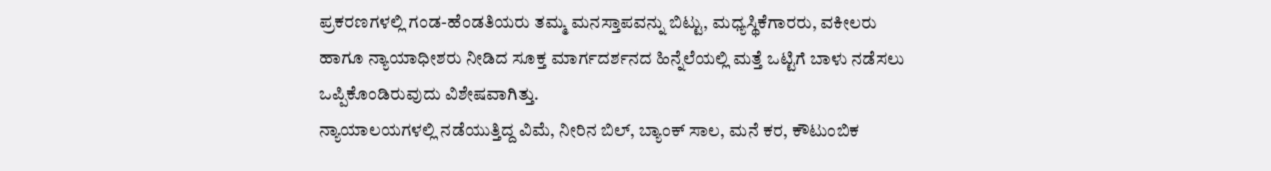ಪ್ರಕರಣಗಳಲ್ಲಿ ಗಂಡ-ಹೆಂಡತಿಯರು ತಮ್ಮ ಮನಸ್ತಾಪವನ್ನು ಬಿಟ್ಟು, ಮಧ್ಯಸ್ಥಿಕೆಗಾರರು, ವಕೀಲರು ಹಾಗೂ ನ್ಯಾಯಾಧೀಶರು ನೀಡಿದ ಸೂಕ್ತ ಮಾರ್ಗದರ್ಶನದ ಹಿನ್ನೆಲೆಯಲ್ಲಿ ಮತ್ತೆ ಒಟ್ಟಿಗೆ ಬಾಳು ನಡೆಸಲು ಒಪ್ಪಿಕೊಂಡಿರುವುದು ವಿಶೇಷವಾಗಿತ್ತು.
ನ್ಯಾಯಾಲಯಗಳಲ್ಲಿ ನಡೆಯುತ್ತಿದ್ದ ವಿಮೆ, ನೀರಿನ ಬಿಲ್, ಬ್ಯಾಂಕ್ ಸಾಲ, ಮನೆ ಕರ, ಕೌಟುಂಬಿಕ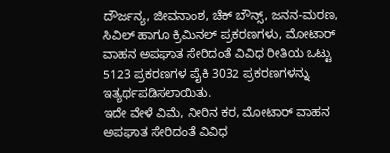ದೌರ್ಜನ್ಯ, ಜೀವನಾಂಶ, ಚೆಕ್ ಬೌನ್ಸ್, ಜನನ-ಮರಣ, ಸಿವಿಲ್ ಹಾಗೂ ಕ್ರಿಮಿನಲ್ ಪ್ರಕರಣಗಳು, ಮೋಟಾರ್ ವಾಹನ ಅಪಘಾತ ಸೇರಿದಂತೆ ವಿವಿಧ ರೀತಿಯ ಒಟ್ಟು 5123 ಪ್ರಕರಣಗಳ ಪೈಕಿ 3032 ಪ್ರಕರಣಗಳನ್ನು ಇತ್ಯರ್ಥಪಡಿಸಲಾಯಿತು.
ಇದೇ ವೇಳೆ ವಿಮೆ, ನೀರಿನ ಕರ, ಮೋಟಾರ್ ವಾಹನ ಅಪಘಾತ ಸೇರಿದಂತೆ ವಿವಿಧ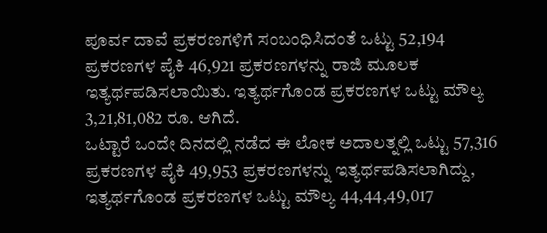ಪೂರ್ವ ದಾವೆ ಪ್ರಕರಣಗಳಿಗೆ ಸಂಬಂಧಿಸಿದಂತೆ ಒಟ್ಟು 52,194 ಪ್ರಕರಣಗಳ ಪೈಕಿ 46,921 ಪ್ರಕರಣಗಳನ್ನು ರಾಜಿ ಮೂಲಕ ಇತ್ಯರ್ಥಪಡಿಸಲಾಯಿತು. ಇತ್ಯರ್ಥಗೊಂಡ ಪ್ರಕರಣಗಳ ಒಟ್ಟು ಮೌಲ್ಯ 3,21,81,082 ರೂ. ಆಗಿದೆ.
ಒಟ್ಟಾರೆ ಒಂದೇ ದಿನದಲ್ಲಿ ನಡೆದ ಈ ಲೋಕ ಅದಾಲತ್ನಲ್ಲಿ ಒಟ್ಟು 57,316 ಪ್ರಕರಣಗಳ ಪೈಕಿ 49,953 ಪ್ರಕರಣಗಳನ್ನು ಇತ್ಯರ್ಥಪಡಿಸಲಾಗಿದ್ದು, ಇತ್ಯರ್ಥಗೊಂಡ ಪ್ರಕರಣಗಳ ಒಟ್ಟು ಮೌಲ್ಯ 44,44,49,017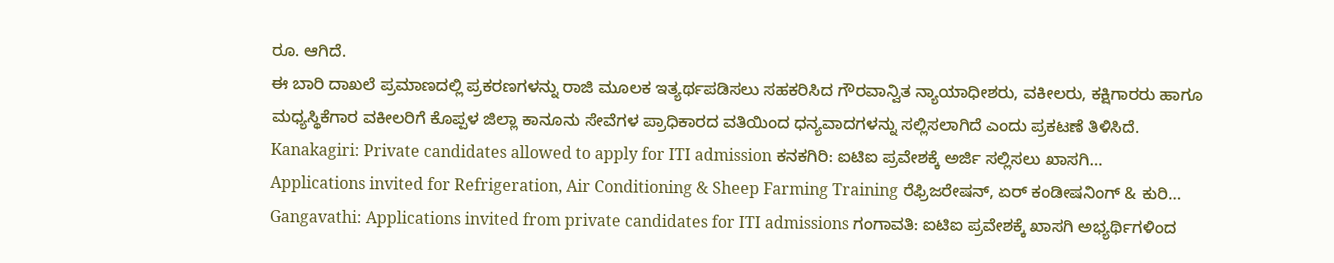ರೂ. ಆಗಿದೆ.
ಈ ಬಾರಿ ದಾಖಲೆ ಪ್ರಮಾಣದಲ್ಲಿ ಪ್ರಕರಣಗಳನ್ನು ರಾಜಿ ಮೂಲಕ ಇತ್ಯರ್ಥಪಡಿಸಲು ಸಹಕರಿಸಿದ ಗೌರವಾನ್ವಿತ ನ್ಯಾಯಾಧೀಶರು, ವಕೀಲರು, ಕಕ್ಷಿಗಾರರು ಹಾಗೂ ಮಧ್ಯಸ್ಥಿಕೆಗಾರ ವಕೀಲರಿಗೆ ಕೊಪ್ಪಳ ಜಿಲ್ಲಾ ಕಾನೂನು ಸೇವೆಗಳ ಪ್ರಾಧಿಕಾರದ ವತಿಯಿಂದ ಧನ್ಯವಾದಗಳನ್ನು ಸಲ್ಲಿಸಲಾಗಿದೆ ಎಂದು ಪ್ರಕಟಣೆ ತಿಳಿಸಿದೆ.
Kanakagiri: Private candidates allowed to apply for ITI admission ಕನಕಗಿರಿ: ಐಟಿಐ ಪ್ರವೇಶಕ್ಕೆ ಅರ್ಜಿ ಸಲ್ಲಿಸಲು ಖಾಸಗಿ…
Applications invited for Refrigeration, Air Conditioning & Sheep Farming Training ರೆಫ್ರಿಜರೇಷನ್, ಏರ್ ಕಂಡೀಷನಿಂಗ್ & ಕುರಿ…
Gangavathi: Applications invited from private candidates for ITI admissions ಗಂಗಾವತಿ: ಐಟಿಐ ಪ್ರವೇಶಕ್ಕೆ ಖಾಸಗಿ ಅಭ್ಯರ್ಥಿಗಳಿಂದ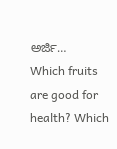ಅರ್ಜಿ…
Which fruits are good for health? Which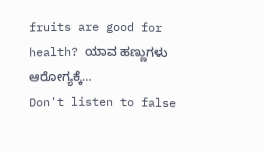fruits are good for health? ಯಾವ ಹಣ್ಣುಗಳು ಆರೋಗ್ಯಕ್ಕೆ…
Don't listen to false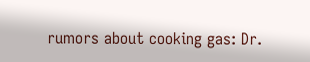rumors about cooking gas: Dr.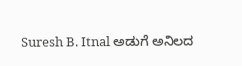Suresh B. Itnal ಅಡುಗೆ ಅನಿಲದ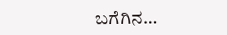ಬಗೆಗಿನ…